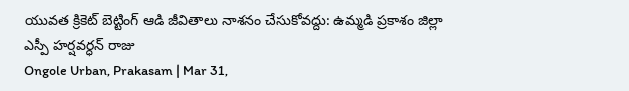యువత క్రికెట్ బెట్టింగ్ ఆడి జీవితాలు నాశనం చేసుకోవద్దు: ఉమ్మడి ప్రకాశం జిల్లా ఎస్పీ హర్షవర్ధన్ రాజు
Ongole Urban, Prakasam | Mar 31,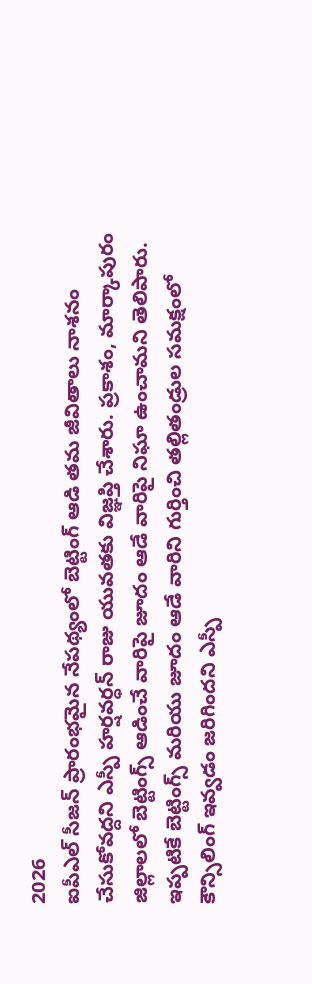2026
ఐపీఎల్ సీజన్ ప్రారంభమైన నేపథ్యంలో బెట్టింగ్ ఆడి తమ జీవితాలు నాశనం చేసుకోవద్దని ఎస్పీ హర్షవర్ధన్ రాజు యువతకు విజ్ఞప్తి చేశారు. ప్రకాశం, మార్కాపురం జిల్లాలలో బెట్టింగ్స్ ఆడించే వారిపై జూదం ఆడే వారిపై నిఘా ఉంచామని తెలిపారు. ఇప్పటికే బెట్టింగ్స్ మరియు జూదం ఆడే వారిని గుర్తించి తల్లితండ్రుల సమక్షంలో కౌన్సిలింగ్ ఇవ్వడం జరిగిందని ఎస్పీ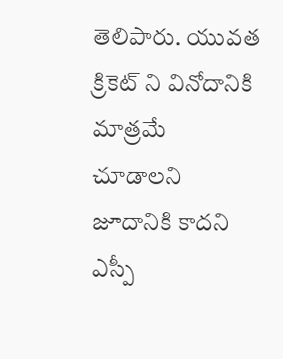తెలిపారు. యువత క్రికెట్ ని వినోదానికి మాత్రమే చూడాలని జూదానికి కాదని ఎస్పీ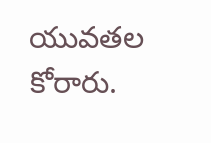యువతల కోరారు.